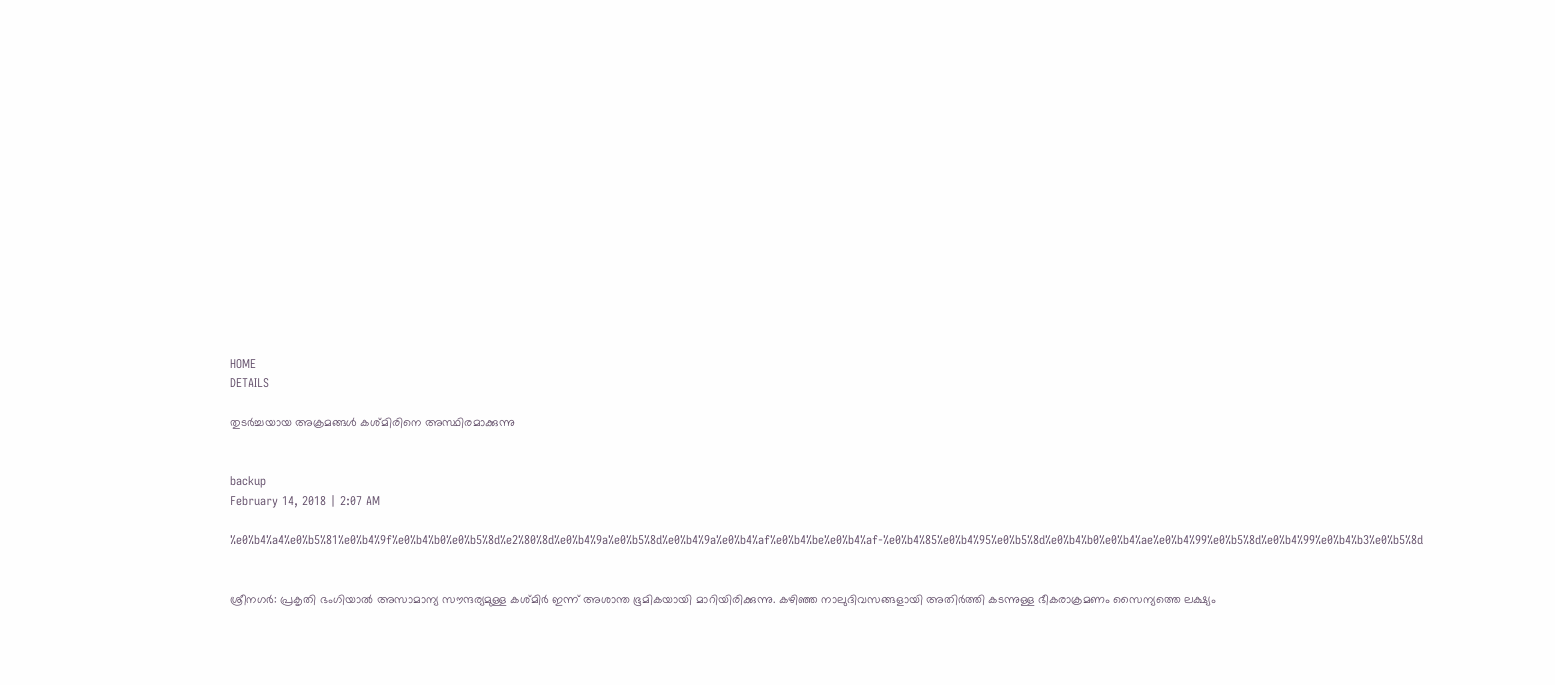HOME
DETAILS

തുടര്‍ച്ചയായ അക്രമങ്ങള്‍ കശ്മിരിനെ അസ്ഥിരമാക്കുന്നു


backup
February 14, 2018 | 2:07 AM

%e0%b4%a4%e0%b5%81%e0%b4%9f%e0%b4%b0%e0%b5%8d%e2%80%8d%e0%b4%9a%e0%b5%8d%e0%b4%9a%e0%b4%af%e0%b4%be%e0%b4%af-%e0%b4%85%e0%b4%95%e0%b5%8d%e0%b4%b0%e0%b4%ae%e0%b4%99%e0%b5%8d%e0%b4%99%e0%b4%b3%e0%b5%8d


ശ്രീനഗര്‍: പ്രകൃതി ഭംഗിയാല്‍ അസാമാന്യ സൗന്ദര്യമുള്ള കശ്മിര്‍ ഇന്ന് അശാന്ത ഭൂമികയായി മാറിയിരിക്കുന്നു. കഴിഞ്ഞ നാലുദിവസങ്ങളായി അതിര്‍ത്തി കടന്നുള്ള ഭീകരാക്രമണം സൈന്യത്തെ ലക്ഷ്യം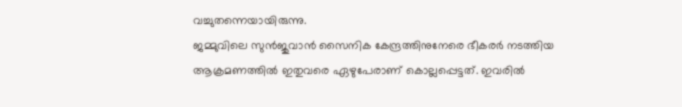വച്ചുതന്നെയായിരുന്നു.
ജമ്മുവിലെ സുന്‍ജുവാന്‍ സൈനിക കേന്ദ്രത്തിനുനേരെ ഭീകരര്‍ നടത്തിയ ആക്രമണത്തില്‍ ഇതുവരെ ഏഴുപേരാണ് കൊല്ലപ്പെട്ടത്. ഇവരില്‍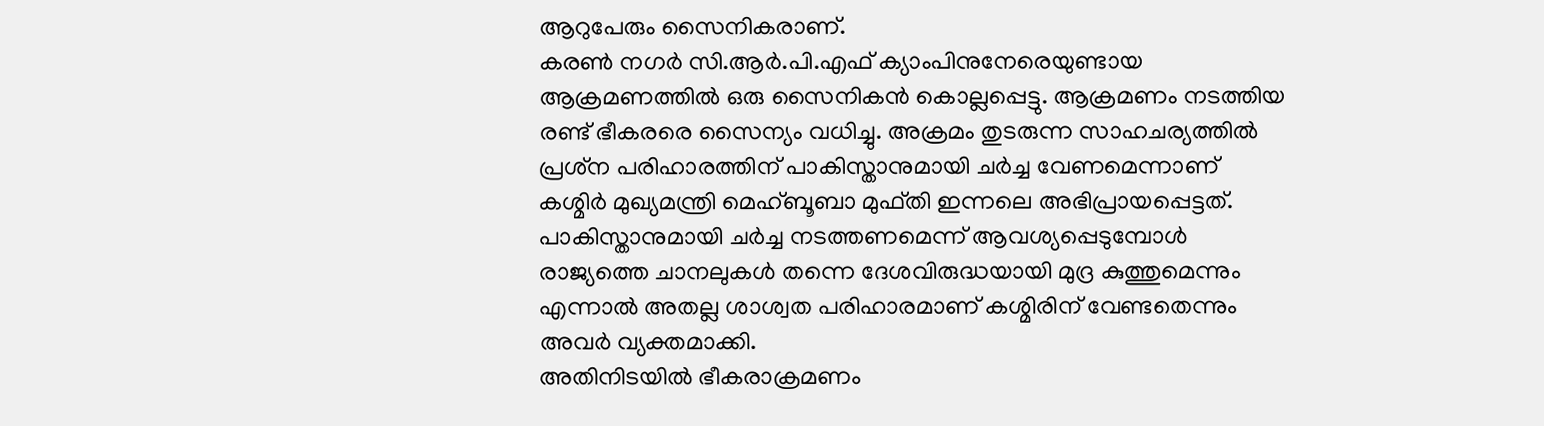ആറുപേരും സൈനികരാണ്.
കരണ്‍ നഗര്‍ സി.ആര്‍.പി.എഫ് ക്യാംപിനുനേരെയുണ്ടായ ആക്രമണത്തില്‍ ഒരു സൈനികന്‍ കൊല്ലപ്പെട്ടു. ആക്രമണം നടത്തിയ രണ്ട് ഭീകരരെ സൈന്യം വധിച്ചു. അക്രമം തുടരുന്ന സാഹചര്യത്തില്‍ പ്രശ്‌ന പരിഹാരത്തിന് പാകിസ്താനുമായി ചര്‍ച്ച വേണമെന്നാണ് കശ്മിര്‍ മുഖ്യമന്ത്രി മെഹ്ബൂബാ മുഫ്തി ഇന്നലെ അഭിപ്രായപ്പെട്ടത്.
പാകിസ്താനുമായി ചര്‍ച്ച നടത്തണമെന്ന് ആവശ്യപ്പെടുമ്പോള്‍ രാജ്യത്തെ ചാനലുകള്‍ തന്നെ ദേശവിരുദ്ധയായി മുദ്ര കുത്തുമെന്നും എന്നാല്‍ അതല്ല ശാശ്വത പരിഹാരമാണ് കശ്മിരിന് വേണ്ടതെന്നും അവര്‍ വ്യക്തമാക്കി.
അതിനിടയില്‍ ഭീകരാക്രമണം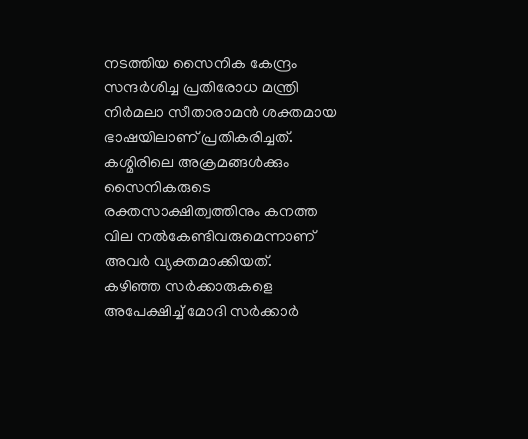നടത്തിയ സൈനിക കേന്ദ്രം സന്ദര്‍ശിച്ച പ്രതിരോധ മന്ത്രി നിര്‍മലാ സീതാരാമന്‍ ശക്തമായ ഭാഷയിലാണ് പ്രതികരിച്ചത്. കശ്മിരിലെ അക്രമങ്ങള്‍ക്കും സൈനികരുടെ രക്തസാക്ഷിത്വത്തിനും കനത്ത വില നല്‍കേണ്ടിവരുമെന്നാണ് അവര്‍ വ്യക്തമാക്കിയത്.
കഴിഞ്ഞ സര്‍ക്കാരുകളെ അപേക്ഷിച്ച് മോദി സര്‍ക്കാര്‍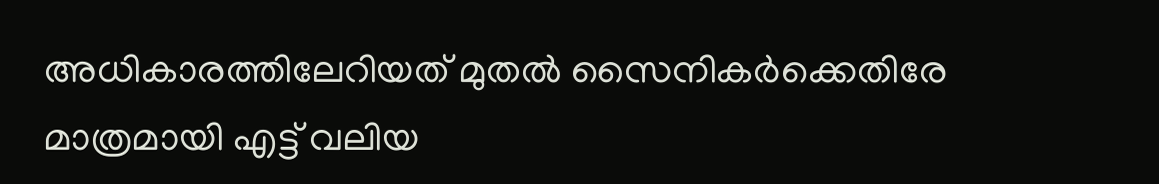അധികാരത്തിലേറിയത് മുതല്‍ സൈനികര്‍ക്കെതിരേ മാത്രമായി എട്ട് വലിയ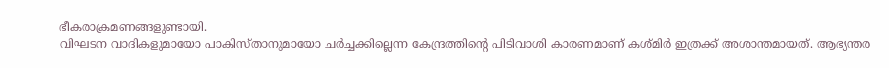ഭീകരാക്രമണങ്ങളുണ്ടായി.
വിഘടന വാദികളുമായോ പാകിസ്താനുമായോ ചര്‍ച്ചക്കില്ലെന്ന കേന്ദ്രത്തിന്റെ പിടിവാശി കാരണമാണ് കശ്മിര്‍ ഇത്രക്ക് അശാന്തമായത്. ആഭ്യന്തര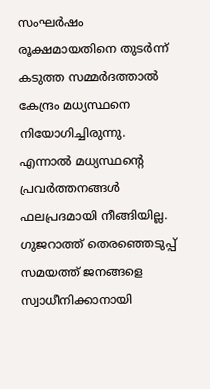സംഘര്‍ഷം രൂക്ഷമായതിനെ തുടര്‍ന്ന് കടുത്ത സമ്മര്‍ദത്താല്‍ കേന്ദ്രം മധ്യസ്ഥനെ നിയോഗിച്ചിരുന്നു.
എന്നാല്‍ മധ്യസ്ഥന്റെ പ്രവര്‍ത്തനങ്ങള്‍ ഫലപ്രദമായി നീങ്ങിയില്ല.
ഗുജറാത്ത് തെരഞ്ഞെടുപ്പ് സമയത്ത് ജനങ്ങളെ സ്വാധീനിക്കാനായി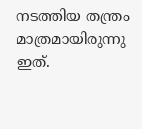നടത്തിയ തന്ത്രം മാത്രമായിരുന്നു ഇത്.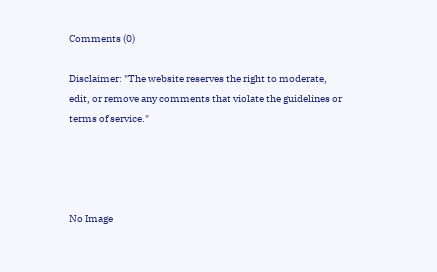Comments (0)

Disclaimer: "The website reserves the right to moderate, edit, or remove any comments that violate the guidelines or terms of service."




No Image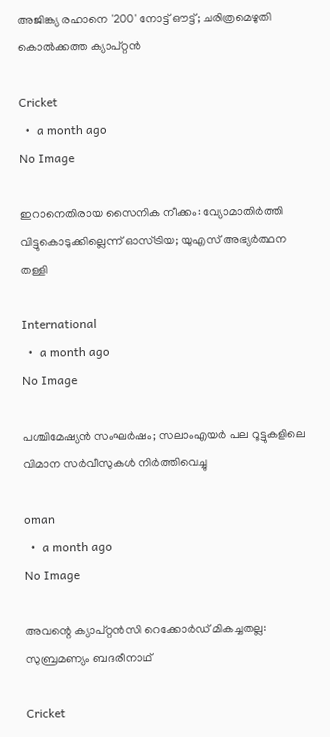അജിങ്ക്യ രഹാനെ '200' നോട്ട് ഔട്ട്; ചരിത്രമെഴുതി കൊൽക്കത്ത ക്യാപ്റ്റൻ

Cricket
  •  a month ago
No Image

ഇറാനെതിരായ സൈനിക നീക്കം: വ്യോമാതിർത്തി വിട്ടുകൊടുക്കില്ലെന്ന് ഓസ്ട്രിയ; യുഎസ് അഭ്യർത്ഥന തള്ളി

International
  •  a month ago
No Image

പശ്ചിമേഷ്യന്‍ സംഘര്‍ഷം; സലാംഎയര്‍ പല റൂട്ടുകളിലെ വിമാന സര്‍വീസുകള്‍ നിര്‍ത്തിവെച്ചു

oman
  •  a month ago
No Image

അവന്റെ ക്യാപ്റ്റൻസി റെക്കോർഡ് മികച്ചതല്ല: സുബ്രമണ്യം ബദരീനാഥ്

Cricket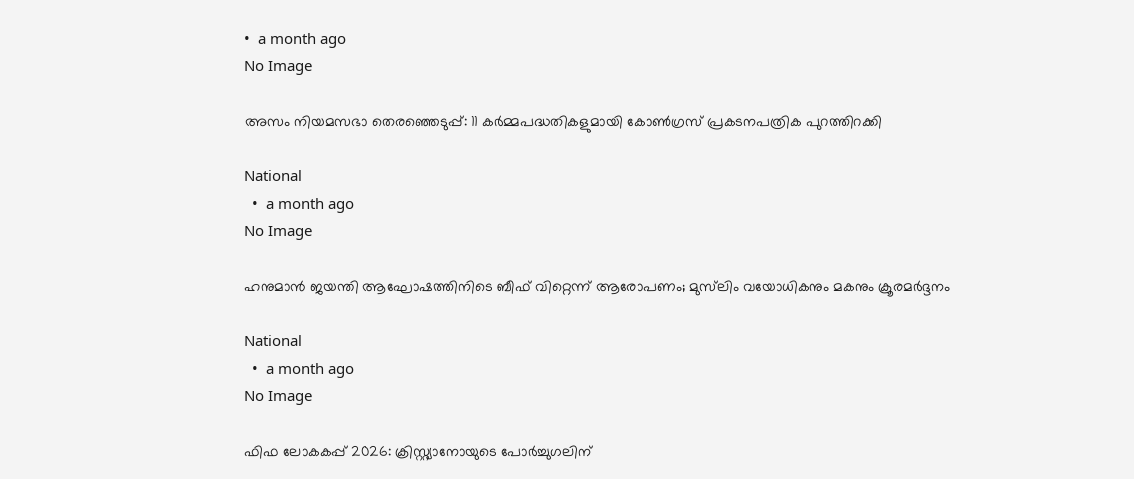•  a month ago
No Image

അസം നിയമസഭാ തെരഞ്ഞെടുപ്പ്: 11 കർമ്മപദ്ധതികളുമായി കോൺഗ്രസ് പ്രകടനപത്രിക പുറത്തിറക്കി

National
  •  a month ago
No Image

ഹനുമാന്‍ ജയന്തി ആഘോഷത്തിനിടെ ബീഫ് വിറ്റെന്ന് ആരോപണം; മുസ്‌ലിം വയോധികനും മകനും ക്രൂരമര്‍ദ്ദനം

National
  •  a month ago
No Image

ഫിഫ ലോകകപ്പ് 2026: ക്രിസ്റ്റ്യാനോയുടെ പോർച്ചുഗലിന്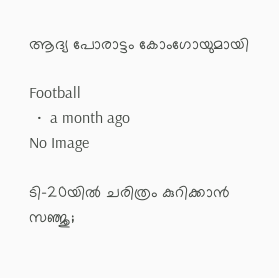ആദ്യ പോരാട്ടം കോംഗോയുമായി

Football
  •  a month ago
No Image

ടി-20യിൽ ചരിത്രം കുറിക്കാൻ സഞ്ജു;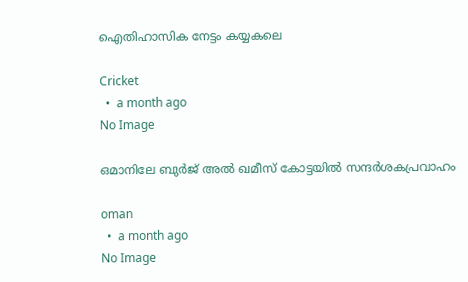ഐതിഹാസിക നേട്ടം കയ്യകലെ

Cricket
  •  a month ago
No Image

ഒമാനിലേ ബുര്‍ജ് അല്‍ ഖമീസ് കോട്ടയില്‍ സന്ദര്‍ശകപ്രവാഹം

oman
  •  a month ago
No Image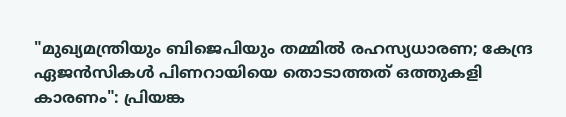"മുഖ്യമന്ത്രിയും ബിജെപിയും തമ്മിൽ രഹസ്യധാരണ; കേന്ദ്ര ഏജൻസികൾ പിണറായിയെ തൊടാത്തത് ഒത്തുകളി കാരണം": പ്രിയങ്ക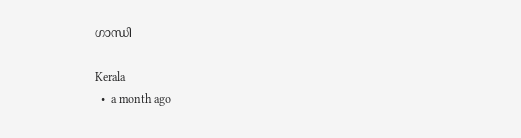ഗാന്ധി

Kerala
  •  a month ago